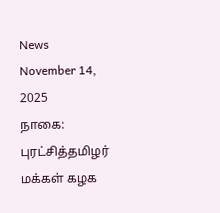News November 14, 2025
நாகை: புரட்சித்தமிழர் மக்கள் கழக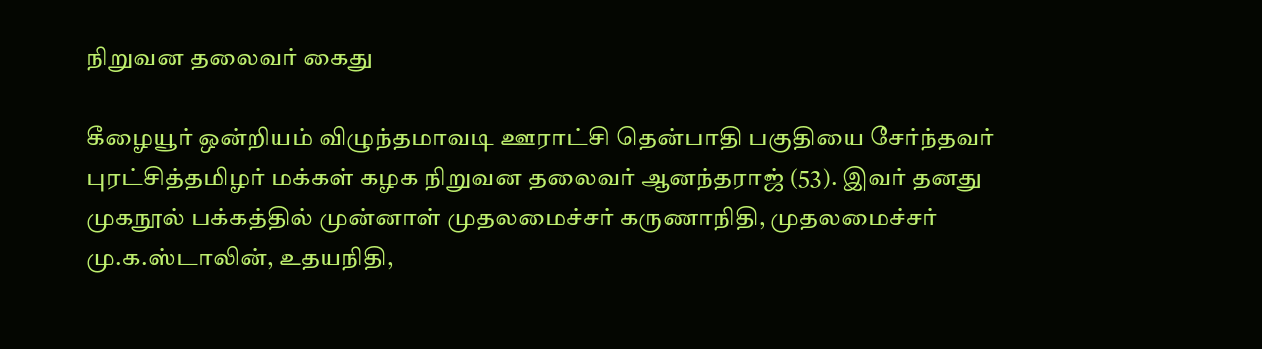நிறுவன தலைவர் கைது

கீழையூர் ஒன்றியம் விழுந்தமாவடி ஊராட்சி தென்பாதி பகுதியை சேர்ந்தவர் புரட்சித்தமிழர் மக்கள் கழக நிறுவன தலைவர் ஆனந்தராஜ் (53). இவர் தனது முகநூல் பக்கத்தில் முன்னாள் முதலமைச்சர் கருணாநிதி, முதலமைச்சர் மு.க.ஸ்டாலின், உதயநிதி,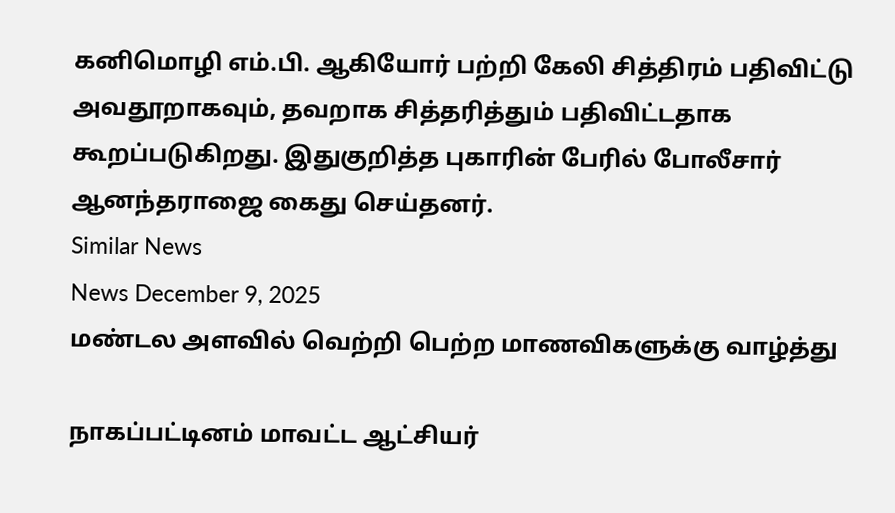கனிமொழி எம்.பி. ஆகியோர் பற்றி கேலி சித்திரம் பதிவிட்டு அவதூறாகவும், தவறாக சித்தரித்தும் பதிவிட்டதாக கூறப்படுகிறது. இதுகுறித்த புகாரின் பேரில் போலீசார் ஆனந்தராஜை கைது செய்தனர்.
Similar News
News December 9, 2025
மண்டல அளவில் வெற்றி பெற்ற மாணவிகளுக்கு வாழ்த்து

நாகப்பட்டினம் மாவட்ட ஆட்சியர்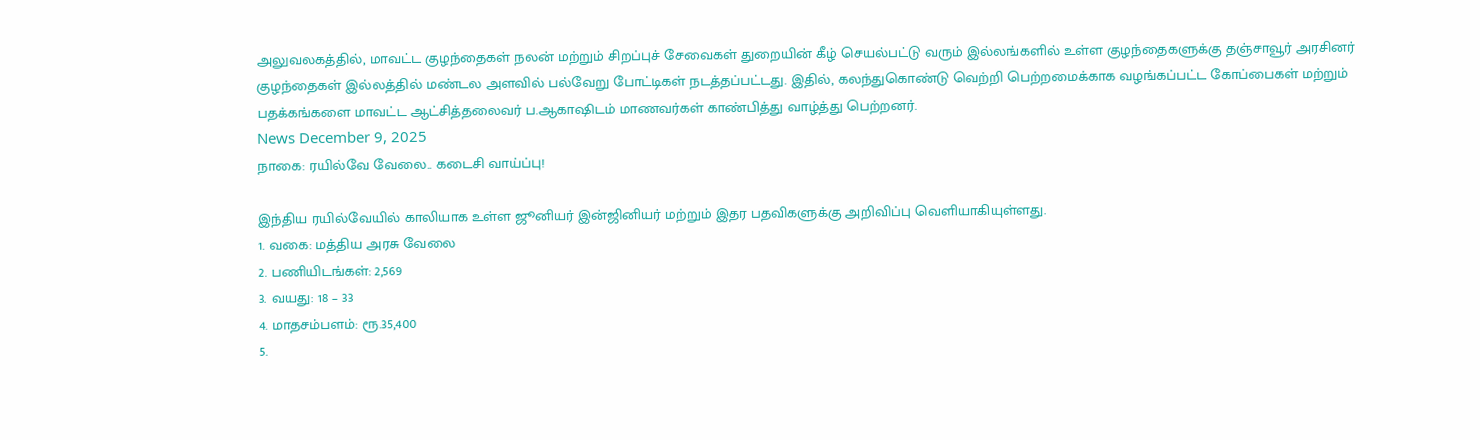அலுவலகத்தில், மாவட்ட குழந்தைகள் நலன் மற்றும் சிறப்புச் சேவைகள் துறையின் கீழ் செயல்பட்டு வரும் இல்லங்களில் உள்ள குழந்தைகளுக்கு தஞ்சாவூர் அரசினர் குழந்தைகள் இல்லத்தில் மண்டல அளவில் பல்வேறு போட்டிகள் நடத்தப்பட்டது. இதில், கலந்துகொண்டு வெற்றி பெற்றமைக்காக வழங்கப்பட்ட கோப்பைகள் மற்றும் பதக்கங்களை மாவட்ட ஆட்சித்தலைவர் ப.ஆகாஷிடம் மாணவர்கள் காண்பித்து வாழ்த்து பெற்றனர்.
News December 9, 2025
நாகை: ரயில்வே வேலை.. கடைசி வாய்ப்பு!

இந்திய ரயில்வேயில் காலியாக உள்ள ஜூனியர் இன்ஜினியர் மற்றும் இதர பதவிகளுக்கு அறிவிப்பு வெளியாகியுள்ளது.
1. வகை: மத்திய அரசு வேலை
2. பணியிடங்கள்: 2,569
3. வயது: 18 – 33
4. மாதசம்பளம்: ரூ.35,400
5.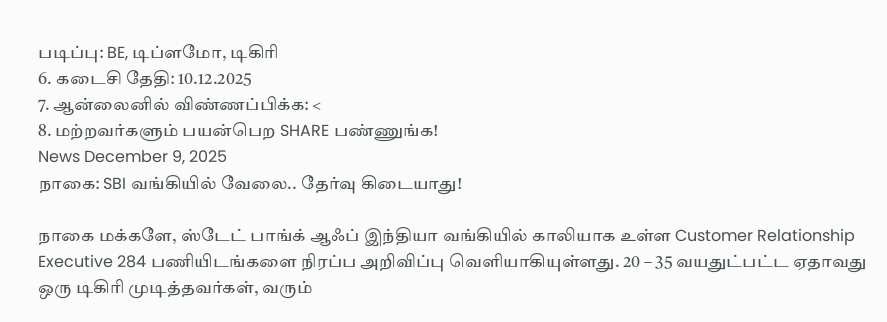படிப்பு: BE, டிப்ளமோ, டிகிரி
6. கடைசி தேதி: 10.12.2025
7. ஆன்லைனில் விண்ணப்பிக்க: <
8. மற்றவர்களும் பயன்பெற SHARE பண்ணுங்க!
News December 9, 2025
நாகை: SBI வங்கியில் வேலை.. தேர்வு கிடையாது!

நாகை மக்களே, ஸ்டேட் பாங்க் ஆஃப் இந்தியா வங்கியில் காலியாக உள்ள Customer Relationship Executive 284 பணியிடங்களை நிரப்ப அறிவிப்பு வெளியாகியுள்ளது. 20 – 35 வயதுட்பட்ட ஏதாவது ஒரு டிகிரி முடித்தவர்கள், வரும்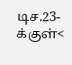டிச.23-க்குள்<